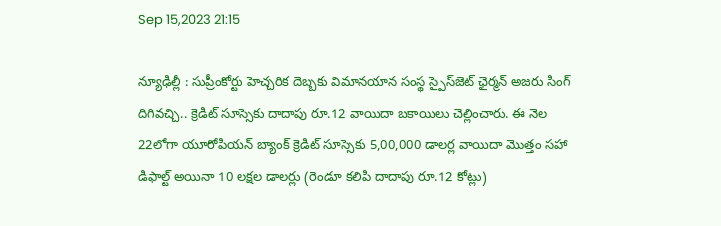Sep 15,2023 21:15

న్యూఢిల్లీ : సుప్రీంకోర్టు హెచ్చరిక దెబ్బకు విమానయాన సంస్థ స్పైస్‌జెట్‌ ఛైర్మన్‌ అజరు సింగ్‌ దిగివచ్చి.. క్రెడిట్‌ సూస్సెకు దాదాపు రూ.12 వాయిదా బకాయిలు చెల్లించారు. ఈ నెల 22లోగా యూరోపియన్‌ బ్యాంక్‌ క్రెడిట్‌ సూస్సెకు 5,00,000 డాలర్ల వాయిదా మొత్తం సహా డిఫాల్ట్‌ అయినా 10 లక్షల డాలర్లు (రెండూ కలిపి దాదాపు రూ.12 కోట్లు)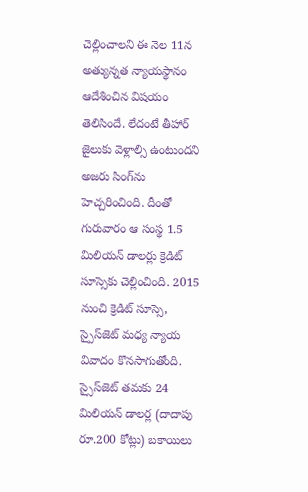చెల్లించాలని ఈ నెల 11న అత్యున్నత న్యాయస్థానం ఆదేశించిన విషయం తెలిసిందే. లేదంటే తీహార్‌ జైలుకు వెళ్లాల్సి ఉంటుందని అజరు సింగ్‌ను హెచ్చరించింది. దీంతో గురువారం ఆ సంస్థ 1.5 మిలియన్‌ డాలర్లు క్రెడిట్‌ సూస్సెకు చెల్లించింది. 2015 నుంచి క్రెడిట్‌ సూస్సె, స్పైస్‌జెట్‌ మధ్య న్యాయ వివాదం కొనసాగుతోంది. స్సైస్‌జెట్‌ తమకు 24 మిలియన్‌ డాలర్ల (దాదాపు రూ.200 కోట్లు) బకాయిలు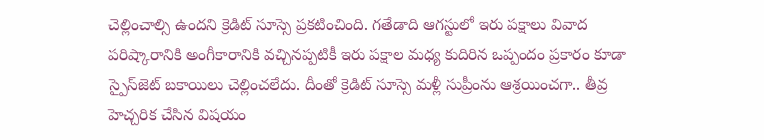చెల్లించాల్సి ఉందని క్రెడిట్‌ సూస్సె ప్రకటించింది. గతేడాది ఆగస్టులో ఇరు పక్షాలు వివాద పరిష్కారానికి అంగీకారానికి వచ్చినప్పటికీ ఇరు పక్షాల మధ్య కుదిరిన ఒప్పందం ప్రకారం కూడా స్పైస్‌జెట్‌ బకాయిలు చెల్లించలేదు. దీంతో క్రెడిట్‌ సూస్సె మళ్లీ సుప్రీంను ఆశ్రయించగా.. తీవ్ర హెచ్చరిక చేసిన విషయం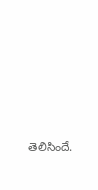తెలిసిందే.